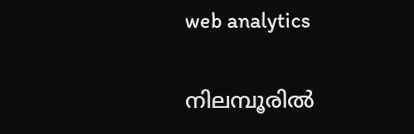web analytics

നിലമ്പൂരിൽ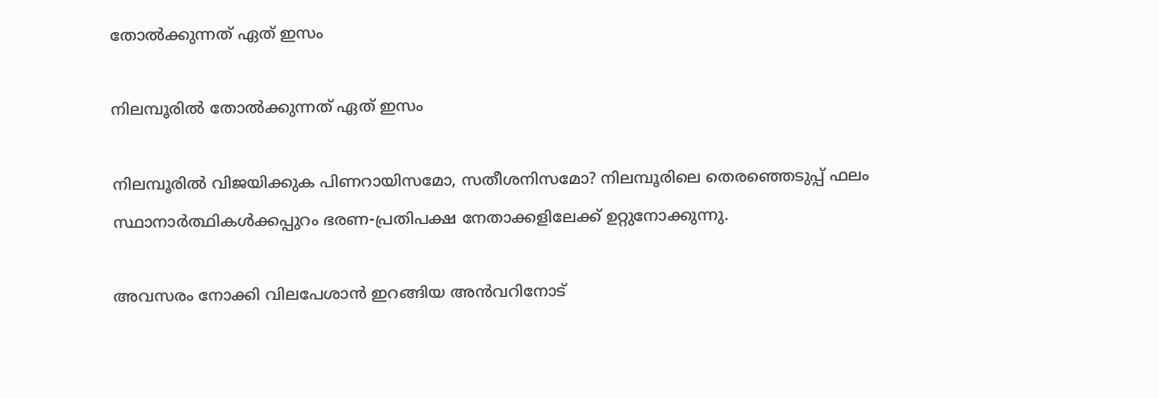തോൽക്കുന്നത് ഏത് ഇസം

നിലമ്പൂരിൽ തോൽക്കുന്നത് ഏത് ഇസം

നിലമ്പൂരിൽ വിജയിക്കുക പിണറായിസമോ, സതീശനിസമോ? നിലമ്പൂരിലെ തെരഞ്ഞെടുപ്പ് ഫലം സ്ഥാനാർത്ഥികൾക്കപ്പുറം ഭരണ-പ്രതിപക്ഷ നേതാക്കളിലേക്ക് ഉറ്റുനോക്കുന്നു.

അവസരം നോക്കി വിലപേശാൻ ഇറങ്ങിയ അൻവറിനോട്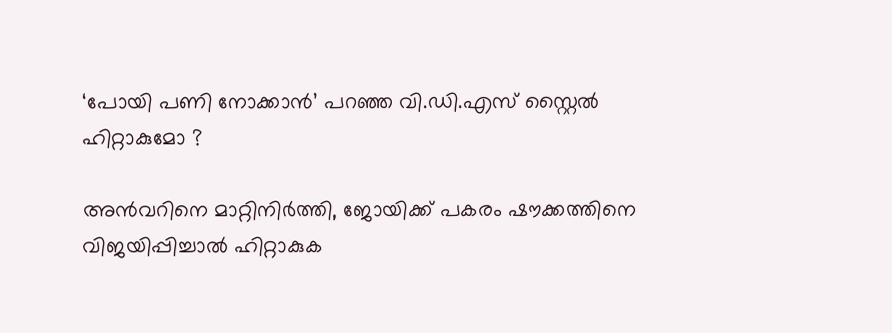‘പോയി പണി നോക്കാൻ’ പറഞ്ഞ വി.ഡി.എസ് സ്റ്റൈൽ ഹിറ്റാകുമോ ?

അൻവറിനെ മാറ്റിനിർത്തി, ജോയിക്ക് പകരം ഷൗക്കത്തിനെ വിജയിപ്പിച്ചാൽ ഹിറ്റാകുക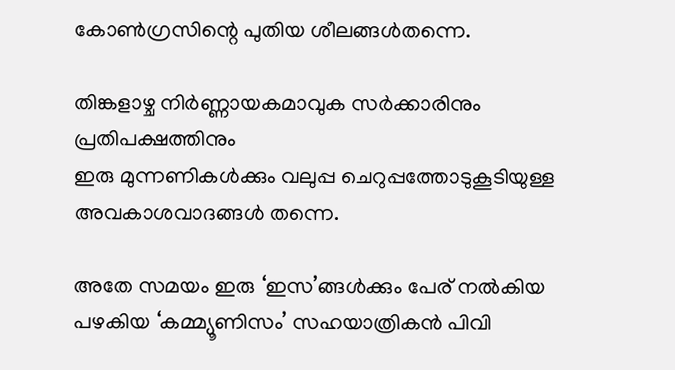കോൺഗ്രസിന്റെ പുതിയ ശീലങ്ങൾതന്നെ.

തിങ്കളാഴ്ച നിർണ്ണായകമാവുക സർക്കാരിനും പ്രതിപക്ഷത്തിനും
ഇരു മുന്നണികള്‍ക്കും വലുപ്പ ചെറുപ്പത്തോടുകൂടിയുള്ള അവകാശവാദങ്ങള്‍ തന്നെ.

അതേ സമയം ഇരു ‘ഇസ’ങ്ങള്‍ക്കും പേര് നല്‍കിയ പഴകിയ ‘കമ്മ്യൂണിസം’ സഹയാത്രികന്‍ പിവി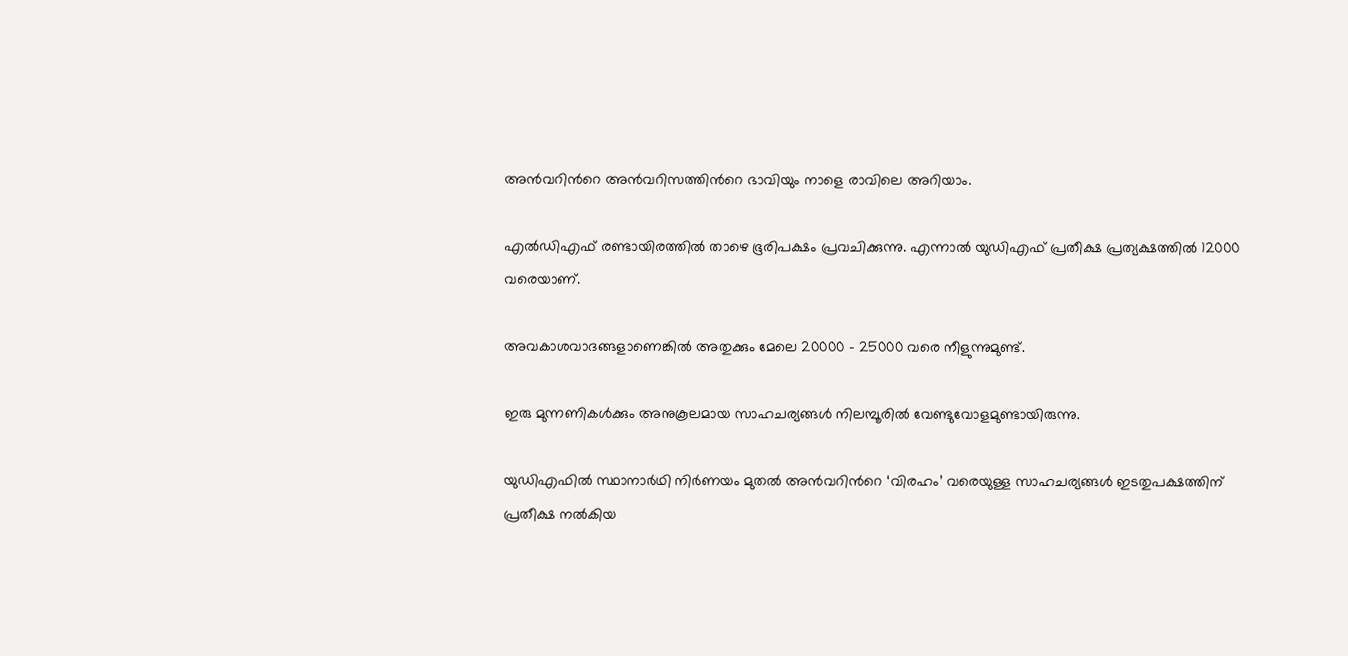അന്‍വറിന്‍റെ അന്‍വറിസത്തിന്‍റെ ഭാവിയും നാളെ രാവിലെ അറിയാം.

എല്‍ഡിഎഫ് രണ്ടായിരത്തില്‍ താഴെ ഭൂരിപക്ഷം പ്രവചിക്കുന്നു. എന്നാൽ യുഡിഎഫ് പ്രതീക്ഷ പ്രത്യക്ഷത്തില്‍ 12000 വരെയാണ്.

അവകാശവാദങ്ങളാണെങ്കിൽ അതുക്കും മേലെ 20000 – 25000 വരെ നീളുന്നുമുണ്ട്.

ഇരു മുന്നണികള്‍ക്കും അനുകൂലമായ സാഹചര്യങ്ങള്‍ നിലമ്പൂരില്‍ വേണ്ടുവോളമുണ്ടായിരുന്നു.

യുഡിഎഫില്‍ സ്ഥാനാര്‍ഥി നിര്‍ണയം മുതല്‍ അന്‍വറിന്‍റെ ‘വിരഹം’ വരെയുള്ള സാഹചര്യങ്ങള്‍ ഇടതുപക്ഷത്തിന് പ്രതീക്ഷ നല്‍കിയ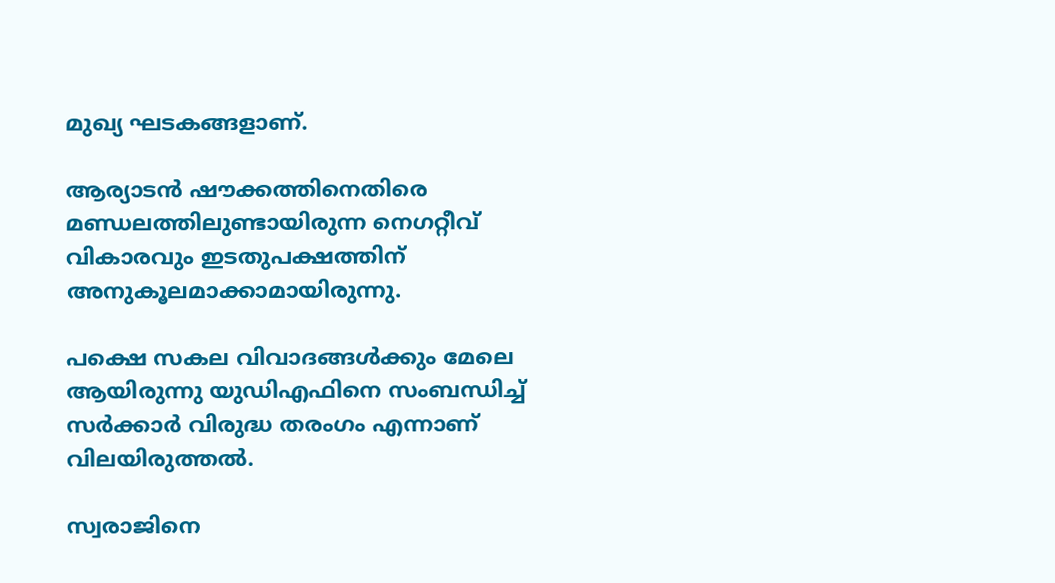മുഖ്യ ഘടകങ്ങളാണ്.

ആര്യാടന്‍ ഷൗക്കത്തിനെതിരെ മണ്ഡലത്തിലുണ്ടായിരുന്ന നെഗറ്റീവ് വികാരവും ഇടതുപക്ഷത്തിന് അനുകൂലമാക്കാമായിരുന്നു.

പക്ഷെ സകല വിവാദങ്ങള്‍ക്കും മേലെ ആയിരുന്നു യുഡിഎഫിനെ സംബന്ധിച്ച് സര്‍ക്കാര്‍ വിരുദ്ധ തരംഗം എന്നാണ് വിലയിരുത്തൽ.

സ്വരാജിനെ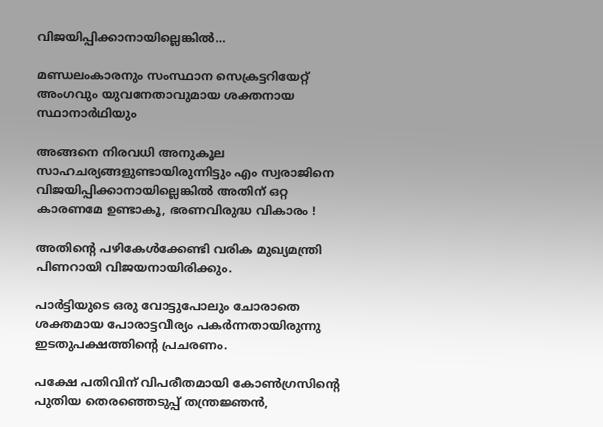വിജയിപ്പിക്കാനായില്ലെങ്കില്‍…

മണ്ഡലംകാരനും സംസ്ഥാന സെക്രട്ടറിയേറ്റ് അംഗവും യുവനേതാവുമായ ശക്തനായ സ്ഥാനാര്‍ഥിയും

അങ്ങനെ നിരവധി അനുകൂല സാഹചര്യങ്ങളുണ്ടായിരുന്നിട്ടും എം സ്വരാജിനെ വിജയിപ്പിക്കാനായില്ലെങ്കില്‍ അതിന് ഒറ്റ കാരണമേ ഉണ്ടാകൂ, ഭരണവിരുദ്ധ വികാരം !

അതിന്‍റെ പഴികേള്‍ക്കേണ്ടി വരിക മുഖ്യമന്ത്രി പിണറായി വിജയനായിരിക്കും.

പാർട്ടിയുടെ ഒരു വോട്ടുപോലും ചോരാതെ ശക്തമായ പോരാട്ടവീര്യം പകര്‍ന്നതായിരുന്നു ഇടതുപക്ഷത്തിന്‍റെ പ്രചരണം.

പക്ഷേ പതിവിന് വിപരീതമായി കോണ്‍ഗ്രസിന്‍റെ പുതിയ തെരഞ്ഞെടുപ്പ് തന്ത്രജ്ഞന്‍,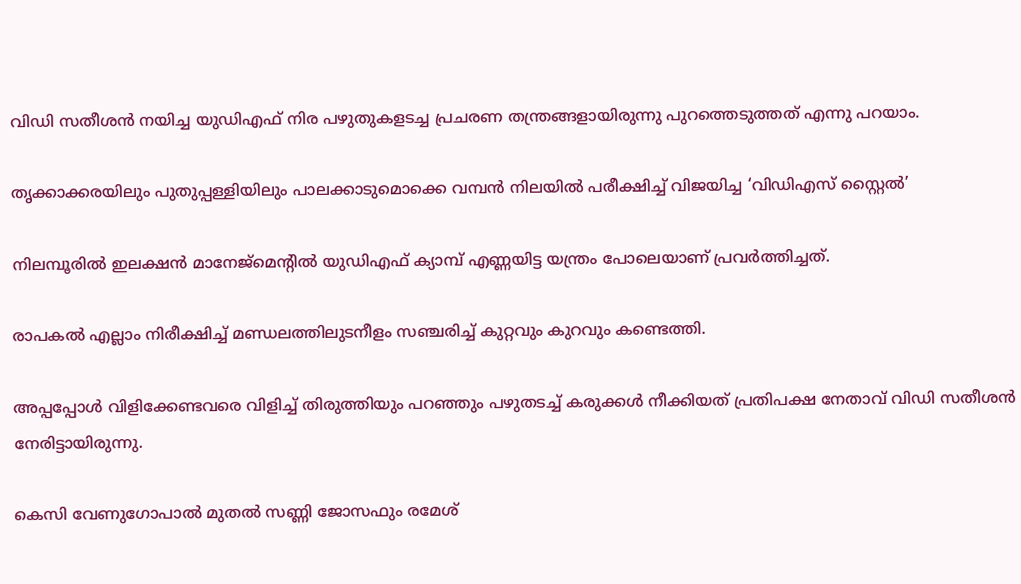വിഡി സതീശന്‍ നയിച്ച യുഡിഎഫ് നിര പഴുതുകളടച്ച പ്രചരണ തന്ത്രങ്ങളായിരുന്നു പുറത്തെടുത്തത് എന്നു പറയാം.

തൃക്കാക്കരയിലും പുതുപ്പള്ളിയിലും പാലക്കാടുമൊക്കെ വമ്പന്‍ നിലയില്‍ പരീക്ഷിച്ച് വിജയിച്ച ‘വിഡിഎസ് സ്റ്റൈല്‍’

നിലമ്പൂരിൽ ഇലക്ഷന്‍ മാനേജ്മെന്‍റില്‍ യുഡിഎഫ് ക്യാമ്പ് എണ്ണയിട്ട യന്ത്രം പോലെയാണ് പ്രവര്‍ത്തിച്ചത്.

രാപകല്‍ എല്ലാം നിരീക്ഷിച്ച് മണ്ഡലത്തിലുടനീളം സഞ്ചരിച്ച് കുറ്റവും കുറവും കണ്ടെത്തി.

അപ്പപ്പോള്‍ വിളിക്കേണ്ടവരെ വിളിച്ച് തിരുത്തിയും പറഞ്ഞും പഴുതടച്ച് കരുക്കള്‍ നീക്കിയത് പ്രതിപക്ഷ നേതാവ് വിഡി സതീശന്‍ നേരിട്ടായിരുന്നു.

കെസി വേണുഗോപാല്‍ മുതല്‍ സണ്ണി ജോസഫും രമേശ്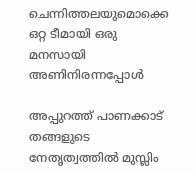ചെന്നിത്തലയുമൊക്കെ ഒറ്റ ടീമായി ഒരു മനസായി അണിനിരന്നപ്പോള്‍

അപ്പുറത്ത് പാണക്കാട് തങ്ങളുടെ നേതൃത്വത്തില്‍ മുസ്ലിം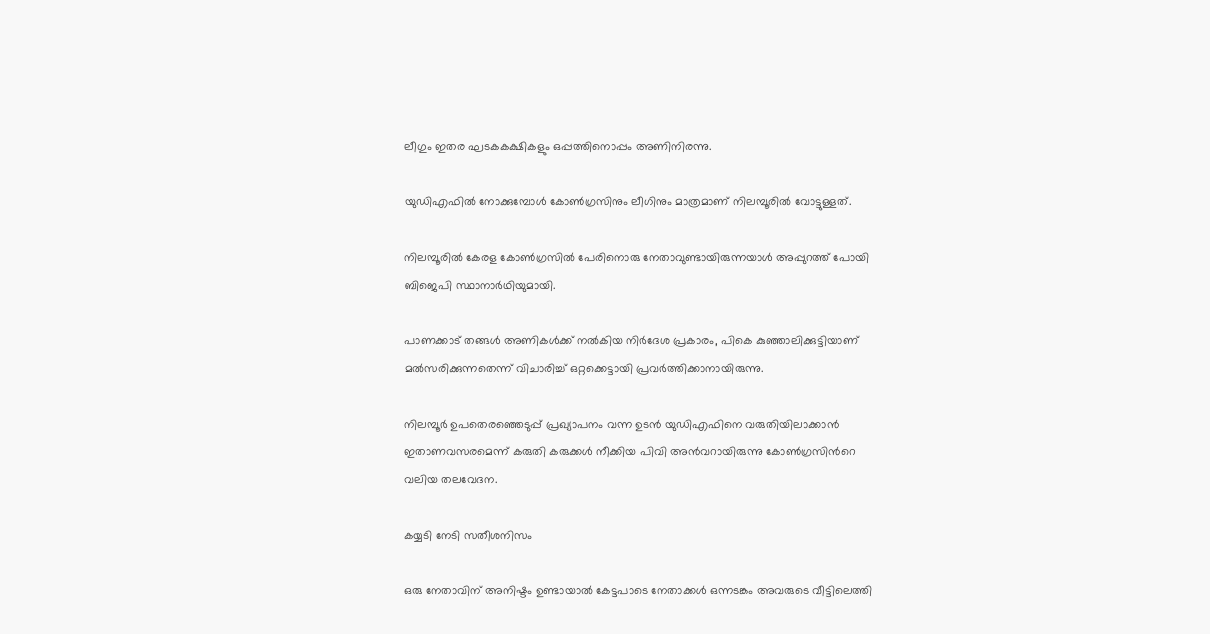ലീഗും ഇതര ഘടകകക്ഷികളും ഒപ്പത്തിനൊപ്പം അണിനിരന്നു.

യുഡിഎഫില്‍ നോക്കുമ്പോൾ കോണ്‍ഗ്രസിനും ലീഗിനും മാത്രമാണ് നിലമ്പൂരില്‍ വോട്ടുള്ളത്.

നിലമ്പൂരിൽ കേരള കോണ്‍ഗ്രസില്‍ പേരിനൊരു നേതാവുണ്ടായിരുന്നയാള്‍ അപ്പുറത്ത് പോയി ബിജെപി സ്ഥാനാര്‍ഥിയുമായി.

പാണക്കാട് തങ്ങള്‍ അണികള്‍ക്ക് നല്‍കിയ നിര്‍ദേശ പ്രകാരം, പികെ കുഞ്ഞാലിക്കുട്ടിയാണ് മല്‍സരിക്കുന്നതെന്ന് വിചാരിച്ച് ഒറ്റക്കെട്ടായി പ്രവര്‍ത്തിക്കാനായിരുന്നു.

നിലമ്പൂർ ഉപതെരഞ്ഞെടുപ്പ് പ്രഖ്യാപനം വന്ന ഉടന്‍ യുഡിഎഫിനെ വരുതിയിലാക്കാന്‍ ഇതാണവസരമെന്ന് കരുതി കരുക്കള്‍ നീക്കിയ പിവി അന്‍വറായിരുന്നു കോണ്‍ഗ്രസിന്‍റെ വലിയ തലവേദന.

കയ്യടി നേടി സതീശനിസം

ഒരു നേതാവിന് അനിഷ്ടം ഉണ്ടായാൽ കേട്ടപാടെ നേതാക്കള്‍ ഒന്നടങ്കം അവരുടെ വീട്ടിലെത്തി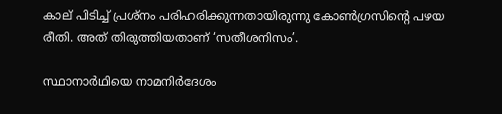കാല് പിടിച്ച് പ്രശ്നം പരിഹരിക്കുന്നതായിരുന്നു കോണ്‍ഗ്രസിന്‍റെ പഴയ രീതി. അത് തിരുത്തിയതാണ് ‘സതീശനിസം’.

സ്ഥാനാര്‍ഥിയെ നാമനിര്‍ദേശം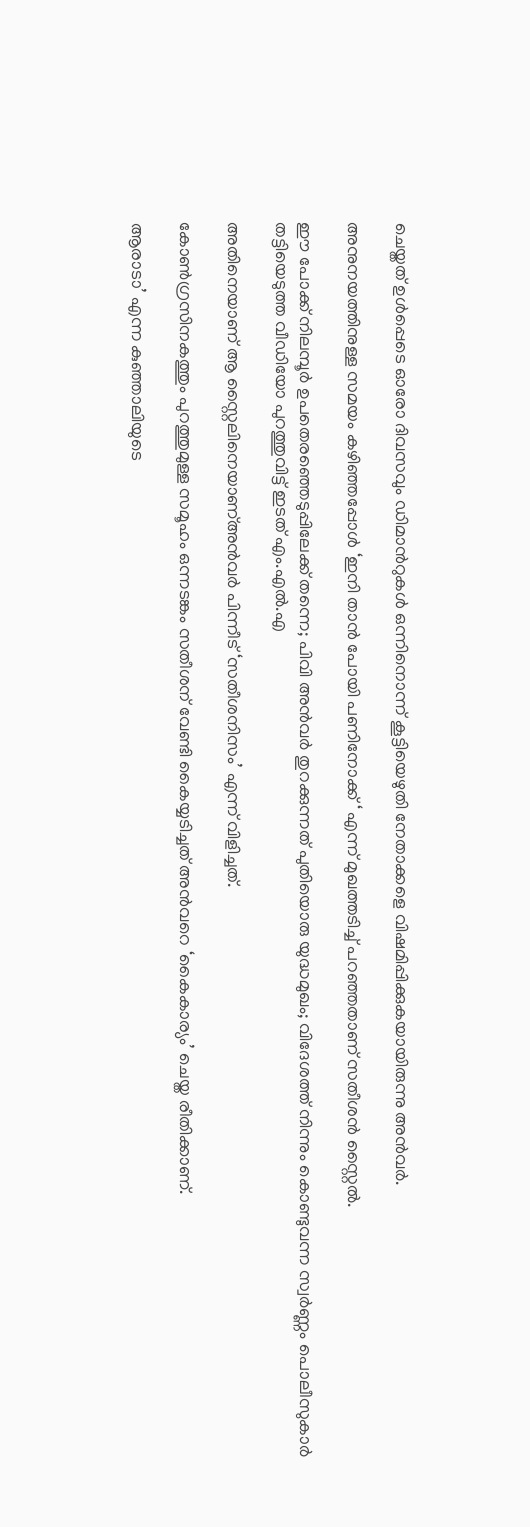ചെയ്തത് ഉള്‍പ്പെടെ ഓരോ ദിവസവും ഡിമാന്‍റുകള്‍ ഒന്നിനൊന്ന് കൂട്ടിയെഴുതി നേതാക്കളെ വിഷമിപ്പിക്കുകയായിരുന്നു അന്‍വർ.

അനുനയത്തിനുള്ള സമയം കഴിഞ്ഞപ്പോള്‍ ‘ഇനി താന്‍ പോയി പണിനോക്ക് ‘ എന്ന് മുഖത്തടിച്ച് പറഞ്ഞതാണ് സതീശന്‍ സ്റ്റൈല്‍.

ഈ പോക്ക് നിലമ്പൂർ ഉപതെരഞ്ഞെടുപ്പിലേക്ക് തന്നെ; പിവി അന്‍വര്‍ തുറക്കുന്നത് പുതിയൊരു യുദ്ധമുഖം; വിദേശത്ത് നിന്നും കൊണ്ടുവന്ന സ്വർണ്ണം പൊലീസുകാർ തട്ടിയെടുത്ത വീഡിയോ പുറത്തുവിട്ട് ഇടത് എം.എൽ.എ

അതിനെയാണ് ആ സ്റ്റൈലിനെയാണ്അന്‍വര്‍ പിന്നീട് ‘സതീശനിസം’ എന്ന് വിളിച്ചത്.

കോണ്‍ഗ്രസിനകത്തും പുറത്തുമുള്ള സമൂഹം ഒന്നടങ്കം സതീശന് വേണ്ടി കൈയ്യടിച്ചത് അന്‍വറെ ‘കൈകാര്യം’ ചെയ്ത രീതിക്കാണ്.

ആരാടാ’ എന്ന കുഞ്ഞാലിയുടെ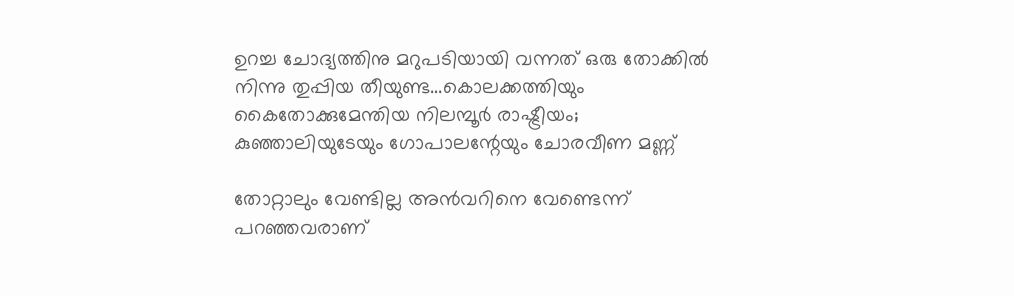ഉറച്ച ചോദ്യത്തിനു മറുപടിയായി വന്നത് ഒരു തോക്കിൽ നിന്നു തുപ്പിയ തീയുണ്ട…കൊലക്കത്തിയും കൈതോക്കുമേന്തിയ നിലമ്പൂർ രാഷ്ട്രീയം; കുഞ്ഞാലിയുടേയും ഗോപാലന്റേയും ചോരവീണ മണ്ണ്

തോറ്റാലും വേണ്ടില്ല അന്‍വറിനെ വേണ്ടെന്ന് പറഞ്ഞവരാണ്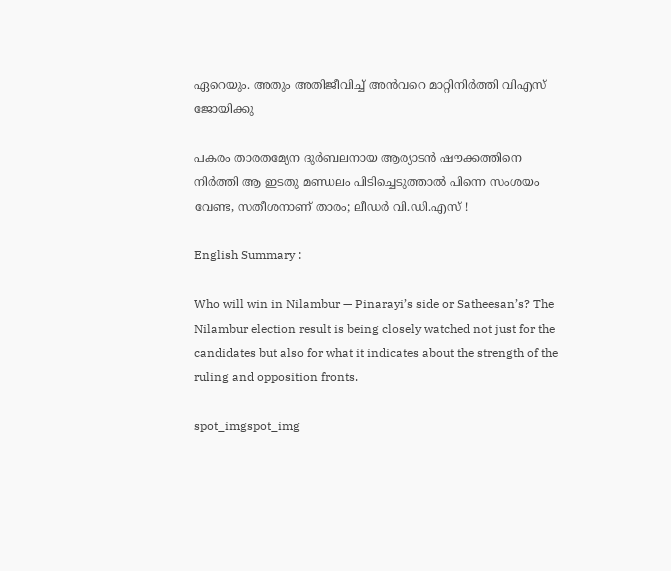ഏറെയും. അതും അതിജീവിച്ച് അന്‍വറെ മാറ്റിനിര്‍ത്തി വിഎസ് ജോയിക്കു

പകരം താരതമ്യേന ദുര്‍ബലനായ ആര്യാടന്‍ ഷൗക്കത്തിനെ നിര്‍ത്തി ആ ഇടതു മണ്ഡലം പിടിച്ചെടുത്താല്‍ പിന്നെ സംശയം വേണ്ട, സതീശനാണ് താരം; ലീഡർ വി.ഡി.എസ് !

English Summary :

Who will win in Nilambur — Pinarayi’s side or Satheesan’s? The Nilambur election result is being closely watched not just for the candidates but also for what it indicates about the strength of the ruling and opposition fronts.

spot_imgspot_img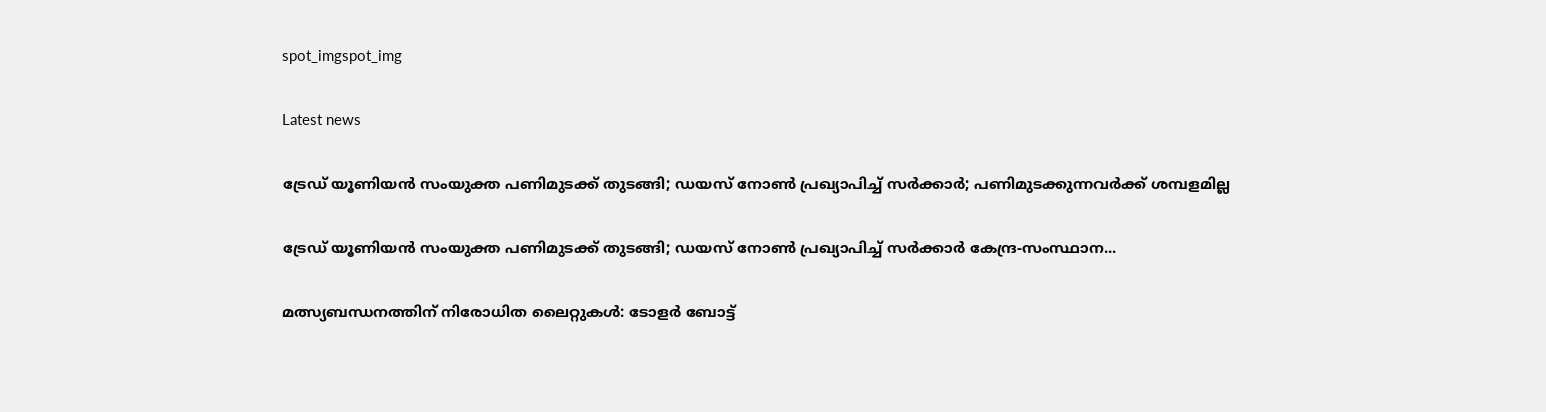spot_imgspot_img

Latest news

ട്രേഡ് യൂണിയൻ സംയുക്ത പണിമുടക്ക് തുടങ്ങി; ഡയസ് നോൺ പ്രഖ്യാപിച്ച് സർക്കാർ; പണിമുടക്കുന്നവർക്ക് ശമ്പളമില്ല

ട്രേഡ് യൂണിയൻ സംയുക്ത പണിമുടക്ക് തുടങ്ങി; ഡയസ് നോൺ പ്രഖ്യാപിച്ച് സർക്കാർ കേന്ദ്ര-സംസ്ഥാന...

മത്സ്യബന്ധനത്തിന് നിരോധിത ലൈറ്റുകൾ: ടോളർ ബോട്ട്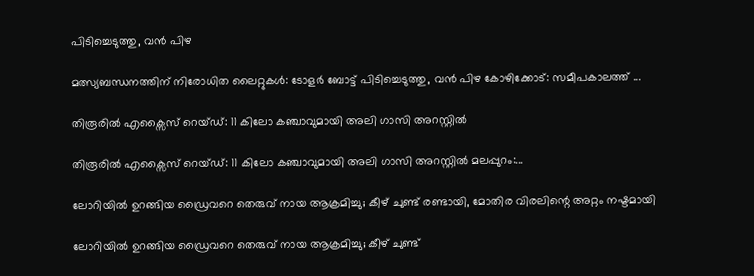പിടിച്ചെടുത്തു, വൻ പിഴ

മത്സ്യബന്ധനത്തിന് നിരോധിത ലൈറ്റുകൾ: ടോളർ ബോട്ട് പിടിച്ചെടുത്തു, വൻ പിഴ കോഴിക്കോട്: സമീപകാലത്ത് ...

തിരൂരിൽ എക്സൈസ് റെയ്ഡ്: 11 കിലോ കഞ്ചാവുമായി അലി ഗാസി അറസ്റ്റിൽ

തിരൂരിൽ എക്സൈസ് റെയ്ഡ്: 11 കിലോ കഞ്ചാവുമായി അലി ഗാസി അറസ്റ്റിൽ മലപ്പുറം:...

ലോറിയിൽ ഉറങ്ങിയ ഡ്രൈവറെ തെരുവ് നായ ആക്രമിച്ചു; കീഴ് ചുണ്ട് രണ്ടായി, മോതിര വിരലിന്റെ അറ്റം നഷ്ടമായി

ലോറിയിൽ ഉറങ്ങിയ ഡ്രൈവറെ തെരുവ് നായ ആക്രമിച്ചു; കീഴ് ചുണ്ട്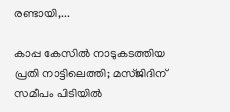രണ്ടായി,...

കാപ്പ കേസിൽ നാടുകടത്തിയ പ്രതി നാട്ടിലെത്തി; മസ്ജിദിന് സമീപം പിടിയിൽ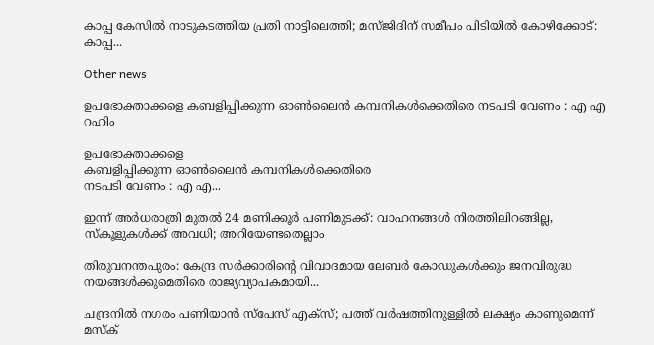കാപ്പ കേസിൽ നാടുകടത്തിയ പ്രതി നാട്ടിലെത്തി; മസ്ജിദിന് സമീപം പിടിയിൽ കോഴിക്കോട്: കാപ്പ...

Other news

ഉപഭോക്താക്കളെ കബളിപ്പിക്കുന്ന ഓൺലൈൻ കമ്പനികൾക്കെതിരെ നടപടി വേണം : എ എ റഹിം

ഉപഭോക്താക്കളെ
കബളിപ്പിക്കുന്ന ഓൺലൈൻ കമ്പനികൾക്കെതിരെ
നടപടി വേണം : എ എ...

ഇന്ന് അർധരാത്രി മുതൽ 24 മണിക്കൂർ പണിമുടക്ക്: വാഹനങ്ങൾ നിരത്തിലിറങ്ങില്ല, സ്കൂളുകൾക്ക് അവധി; അറിയേണ്ടതെല്ലാം

തിരുവനന്തപുരം: കേന്ദ്ര സർക്കാരിന്റെ വിവാദമായ ലേബർ കോഡുകൾക്കും ജനവിരുദ്ധ നയങ്ങൾക്കുമെതിരെ രാജ്യവ്യാപകമായി...

ചന്ദ്രനിൽ നഗരം പണിയാൻ സ്പേസ് എക്സ്; പത്ത് വർഷത്തിനുള്ളിൽ ലക്ഷ്യം കാണുമെന്ന് മസ്‌ക്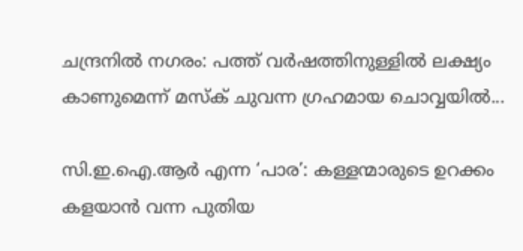ചന്ദ്രനിൽ നഗരം: പത്ത് വർഷത്തിനുള്ളിൽ ലക്ഷ്യം കാണുമെന്ന് മസ്‌ക് ചുവന്ന ഗ്രഹമായ ചൊവ്വയിൽ...

സി.ഇ.ഐ.ആർ എന്ന ‘പാര’: കള്ളന്മാരുടെ ഉറക്കം കളയാൻ വന്ന പുതിയ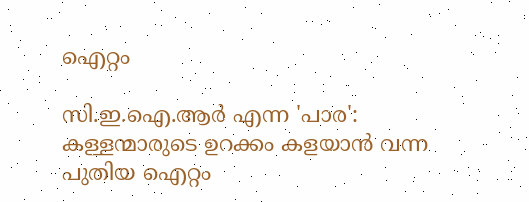ഐറ്റം

സി.ഇ.ഐ.ആർ എന്ന 'പാര': കള്ളന്മാരുടെ ഉറക്കം കളയാൻ വന്ന പുതിയ ഐറ്റം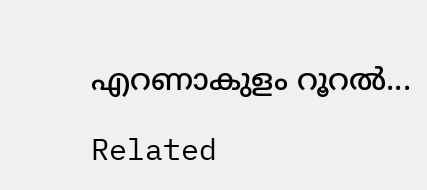എറണാകുളം റൂറൽ...

Related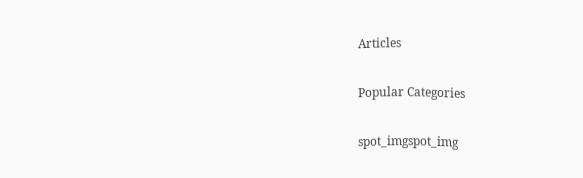Articles

Popular Categories

spot_imgspot_img